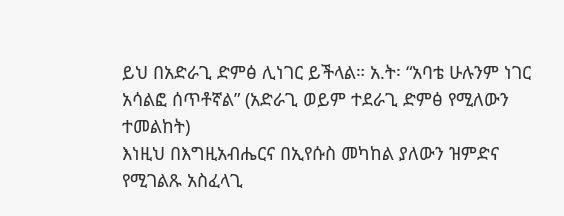ይህ በአድራጊ ድምፅ ሊነገር ይችላል። አ.ት፡ “አባቴ ሁሉንም ነገር አሳልፎ ሰጥቶኛል” (አድራጊ ወይም ተደራጊ ድምፅ የሚለውን ተመልከት)
እነዚህ በእግዚአብሔርና በኢየሱስ መካከል ያለውን ዝምድና የሚገልጹ አስፈላጊ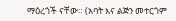ማዕረጎች ናቸው። (አባት እና ልጅን መተርጎም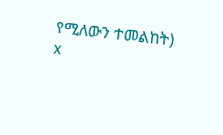የሚለውን ተመልከት)
x